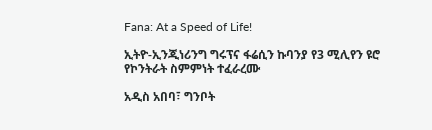Fana: At a Speed of Life!

ኢትዮ-ኢንጂነሪንግ ግሩፕና ፋሬሲን ኩባንያ የ3 ሚሊየን ዩሮ የኮንትራት ስምምነት ተፈራረሙ

አዲስ አበባ፣ ግንቦት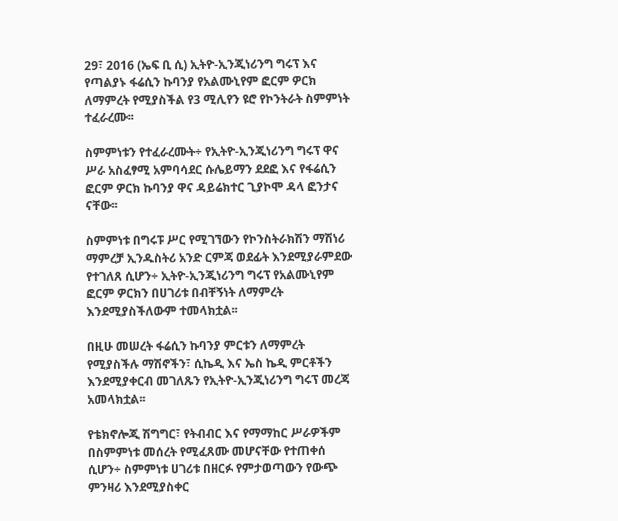29፣ 2016 (ኤፍ ቢ ሲ) ኢትዮ-ኢንጂነሪንግ ግሩፕ እና የጣልያኑ ፋሬሲን ኩባንያ የአልሙኒየም ፎርም ዎርክ ለማምረት የሚያስችል የ3 ሚሊየን ዩሮ የኮንትራት ስምምነት ተፈራረሙ፡፡

ስምምነቱን የተፈራረሙት÷ የኢትዮ-ኢንጂነሪንግ ግሩፕ ዋና ሥራ አስፈፃሚ አምባሳደር ሱሌይማን ደደፎ እና የፋሬሲን ፎርም ዎርክ ኩባንያ ዋና ዳይሬክተር ጊያኮሞ ዳላ ፎንታና ናቸው፡፡

ስምምነቱ በግሩፑ ሥር የሚገኘውን የኮንስትራክሽን ማሽነሪ ማምረቻ ኢንዱስትሪ አንድ ርምጃ ወደፊት እንደሚያራምደው የተገለጸ ሲሆን÷ ኢትዮ-ኢንጂነሪንግ ግሩፕ የአልሙኒየም ፎርም ዎርክን በሀገሪቱ በብቸኝነት ለማምረት እንደሚያስችለውም ተመላክቷል፡፡

በዚሁ መሠረት ፋሬሲን ኩባንያ ምርቱን ለማምረት የሚያስችሉ ማሽኖችን፣ ሲኬዲ እና ኤስ ኬዲ ምርቶችን እንደሚያቀርብ መገለጹን የኢትዮ-ኢንጂነሪንግ ግሩፕ መረጃ አመላክቷል፡፡

የቴክኖሎጂ ሽግግር፣ የትብብር እና የማማከር ሥራዎችም በስምምነቱ መሰረት የሚፈጸሙ መሆናቸው የተጠቀሰ ሲሆን÷ ስምምነቱ ሀገሪቱ በዘርፉ የምታወጣውን የውጭ ምንዛሪ እንደሚያስቀር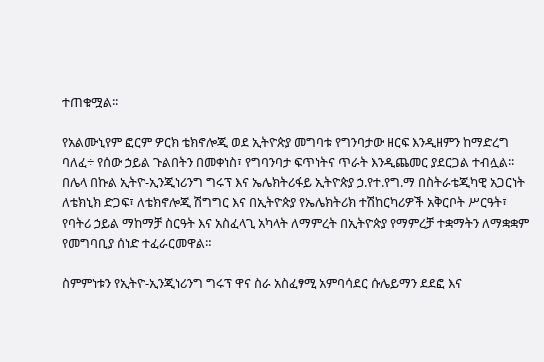ተጠቁሟል፡፡

የአልሙኒየም ፎርም ዎርክ ቴክኖሎጂ ወደ ኢትዮጵያ መግባቱ የግንባታው ዘርፍ እንዲዘምን ከማድረግ ባለፈ÷ የሰው ኃይል ጉልበትን በመቀነስ፣ የግባንባታ ፍጥነትና ጥራት እንዲጨመር ያደርጋል ተብሏል፡፡
በሌላ በኩል ኢትዮ-ኢንጂነሪንግ ግሩፕ እና ኤሌክትሪፋይ ኢትዮጵያ ኃ.የተ.የግ.ማ በስትራቴጂካዊ አጋርነት ለቴክኒክ ድጋፍ፣ ለቴክኖሎጂ ሽግግር እና በኢትዮጵያ የኤሌክትሪክ ተሽከርካሪዎች አቅርቦት ሥርዓት፣ የባትሪ ኃይል ማከማቻ ስርዓት እና አስፈላጊ አካላት ለማምረት በኢትዮጵያ የማምረቻ ተቋማትን ለማቋቋም የመግባቢያ ሰነድ ተፈራርመዋል።

ስምምነቱን የኢትዮ-ኢንጂነሪንግ ግሩፕ ዋና ስራ አስፈፃሚ አምባሳደር ሱሌይማን ደደፎ እና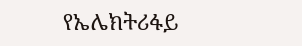የኤሌክትሪፋይ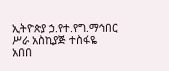ኢትዮጵያ ኃ.የተ.የግ.ማኅበር ሥራ አስኪያጅ ተስፋዬ አበበ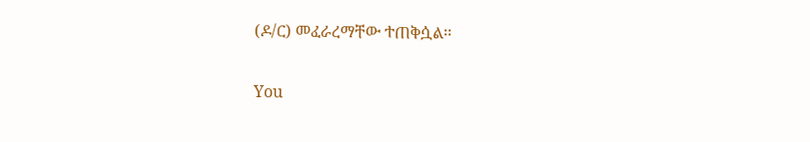(ዶ/ር) መፈራረማቸው ተጠቅሷል፡፡

You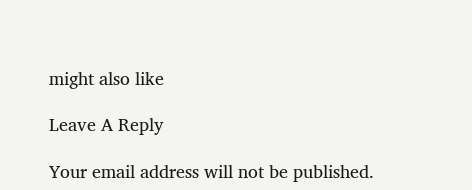might also like

Leave A Reply

Your email address will not be published.